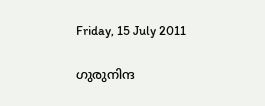Friday, 15 July 2011

ഗുരുനിന്ദ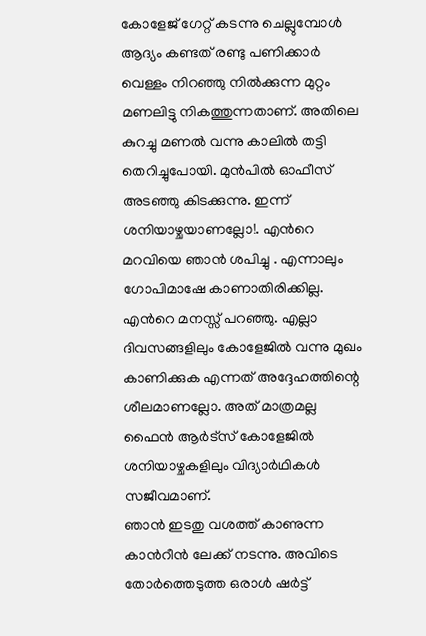കോളേജ് ഗേറ്റ് കടന്നു ചെല്ലുമ്പോള്‍ ആദ്യം കണ്ടത് രണ്ടു പണിക്കാര്‍ വെള്ളം നിറഞ്ഞു നില്‍ക്കുന്ന മുറ്റം മണലിട്ടു നികത്തുന്നതാണ്. അതിലെ  കുറച്ചു മണല്‍ വന്നു കാലില്‍ തട്ടി തെറിച്ചുപോയി. മുന്‍പില്‍ ഓഫീസ് അടഞ്ഞു കിടക്കുന്നു. ഇന്ന് ശനിയാഴ്ചയാണല്ലോ!. എന്‍റെ മറവിയെ ഞാന്‍ ശപിച്ചു . എന്നാലും ഗോപിമാഷേ കാണാതിരിക്കില്ല. എന്‍റെ മനസ്സ് പറഞ്ഞു. എല്ലാ ദിവസങ്ങളിലും കോളേജില്‍ വന്നു മുഖം കാണിക്കുക എന്നത് അദ്ദേഹത്തിന്റെ ശീലമാണല്ലോ. അത് മാത്രമല്ല ഫൈന്‍ ആര്‍ട്സ് കോളേജില്‍ ശനിയാഴ്ചകളിലും വിദ്യാര്‍ഥികള്‍ സജീവമാണ്.
ഞാന്‍ ഇടതു വശത്ത് കാണുന്ന കാന്‍റീന്‍ ലേക്ക് നടന്നു. അവിടെ തോര്‍ത്തെടുത്ത ഒരാള്‍ ഷര്‍ട്ട്‌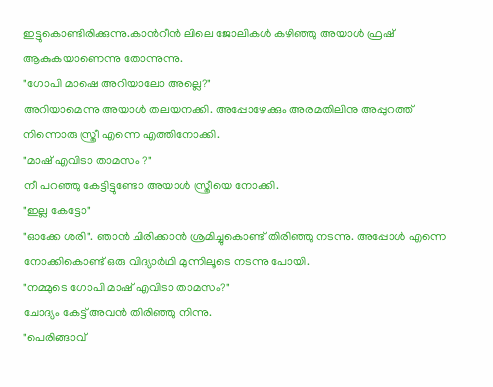ഇട്ടുകൊണ്ടിരിക്കുന്നു.കാന്‍റീന്‍ ലിലെ ജോലികള്‍ കഴിഞ്ഞു അയാള്‍ ഫ്രഷ്‌ ആകുകയാണെന്നു തോന്നുന്നു.
"ഗോപി മാഷെ അറിയാലോ അല്ലെ?"
അറിയാമെന്നു അയാള്‍ തലയനക്കി. അപ്പോഴേക്കും അരമതിലിനു അപ്പുറത്ത് നിന്നൊരു സ്ത്രീ എന്നെ എത്തിനോക്കി.
"മാഷ് എവിടാ താമസം ?"
നീ പറഞ്ഞു കേട്ടിട്ടുണ്ടോ അയാള്‍ സ്ത്രീയെ നോക്കി.
"ഇല്ല കേട്ടോ"
"ഓക്കേ ശരി". ഞാന്‍ ചിരിക്കാന്‍ ശ്രമിച്ചുകൊണ്ട് തിരിഞ്ഞു നടന്നു. അപ്പോള്‍ എന്നെ നോക്കികൊണ്ട് ഒരു വിദ്യാര്‍ഥി മുന്നിലൂടെ നടന്നു പോയി.
"നമ്മുടെ ഗോപി മാഷ് എവിടാ താമസം?"
ചോദ്യം കേട്ട് അവന്‍ തിരിഞ്ഞു നിന്നു.
"പെരിങ്ങാവ്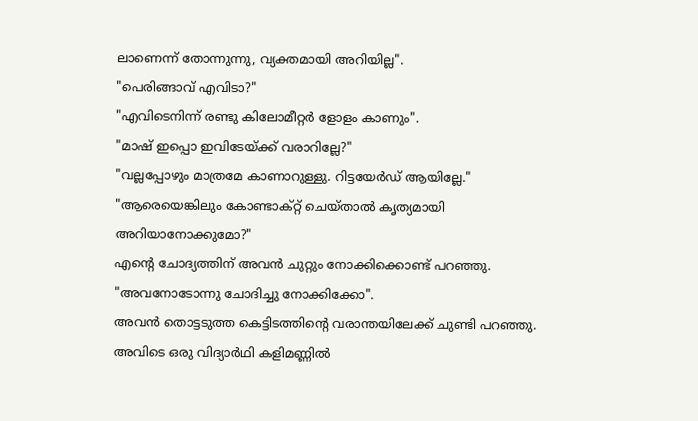ലാണെന്ന് തോന്നുന്നു, വ്യക്തമായി അറിയില്ല".
"പെരിങ്ങാവ് എവിടാ?"
"എവിടെനിന്ന് രണ്ടു കിലോമീറ്റര്‍ ളോളം കാണും".
"മാഷ് ഇപ്പൊ ഇവിടേയ്ക്ക് വരാറില്ലേ?"
"വല്ലപ്പോഴും മാത്രമേ കാണാറുള്ളു. റിട്ടയേര്‍ഡ്‌ ആയില്ലേ."
"ആരെയെങ്കിലും കോണ്ടാക്റ്റ് ചെയ്‌താല്‍ കൃത്യമായി അറിയാനോക്കുമോ?"
എന്‍റെ ചോദ്യത്തിന് അവന്‍ ചുറ്റും നോക്കിക്കൊണ്ട്‌ പറഞ്ഞു.
"അവനോടോന്നു ചോദിച്ചു നോക്കിക്കോ".
അവന്‍ തൊട്ടടുത്ത കെട്ടിടത്തിന്‍റെ വരാന്തയിലേക്ക് ചുണ്ടി പറഞ്ഞു. അവിടെ ഒരു വിദ്യാര്‍ഥി കളിമണ്ണില്‍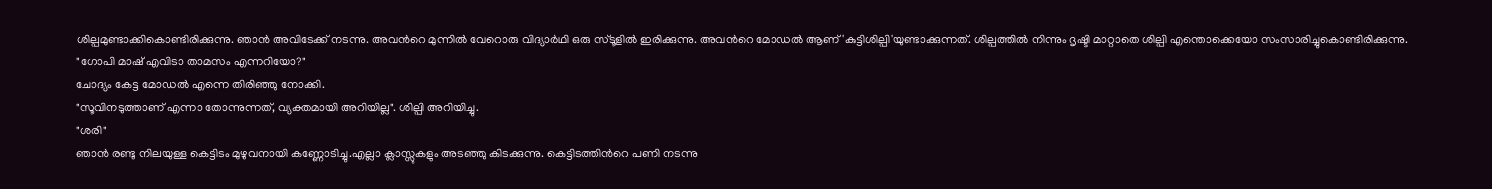ശില്പമുണ്ടാക്കികൊണ്ടിരിക്കുന്നു. ഞാന്‍ അവിടേക്ക് നടന്നു. അവന്‍റെ മുന്നില്‍ വേറൊരു വിദ്യാര്‍ഥി ഒരു സ്ടൂളില്‍ ഇരിക്കുന്നു. അവന്‍റെ മോഡല്‍ ആണ് 'കുട്ടിശില്പി'യുണ്ടാക്കുന്നത്. ശില്പത്തില്‍ നിന്നും ദൃഷ്ടി മാറ്റാതെ ശില്പി എന്തൊക്കെയോ സംസാരിച്ചുകൊണ്ടിരിക്കുന്നു.
"ഗോപി മാഷ് എവിടാ താമസം എന്നറിയോ?"
ചോദ്യം കേട്ട മോഡല്‍ എന്നെ തിരിഞ്ഞു നോക്കി.
"സൂവിനടുത്താണ് എന്നാ തോന്നുന്നത്, വ്യക്തമായി അറിയില്ല". ശില്പി അറിയിച്ചു.
"ശരി"
ഞാന്‍ രണ്ടു നിലയുള്ള കെട്ടിടം മുഴുവനായി കണ്ണോടിച്ചു.എല്ലാ ക്ലാസ്സുകളും അടഞ്ഞു കിടക്കുന്നു. കെട്ടിടത്തിന്‍റെ പണി നടന്നു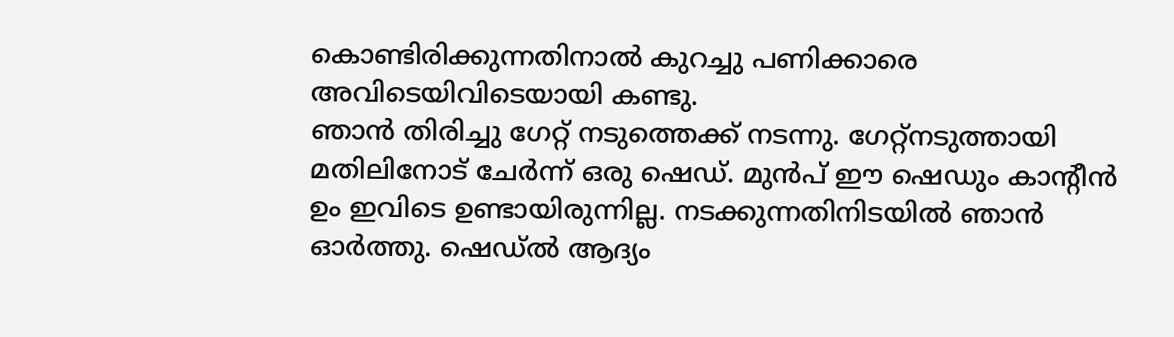കൊണ്ടിരിക്കുന്നതിനാല്‍ കുറച്ചു പണിക്കാരെ അവിടെയിവിടെയായി കണ്ടു.
ഞാന്‍ തിരിച്ചു ഗേറ്റ് നടുത്തെക്ക് നടന്നു. ഗേറ്റ്നടുത്തായി മതിലിനോട് ചേര്‍ന്ന് ഒരു ഷെഡ്‌. മുന്‍പ് ഈ ഷെഡും കാന്‍റീന്‍ ഉം ഇവിടെ ഉണ്ടായിരുന്നില്ല. നടക്കുന്നതിനിടയില്‍ ഞാന്‍ ഓര്‍ത്തു. ഷെഡ്‌ല്‍ ആദ്യം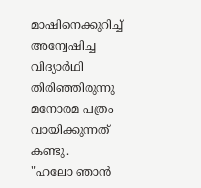മാഷിനെക്കുറിച്ച്  അന്വേഷിച്ച വിദ്യാര്‍ഥി തിരിഞ്ഞിരുന്നു മനോരമ പത്രം വായിക്കുന്നത് കണ്ടു.
"ഹലോ ഞാന്‍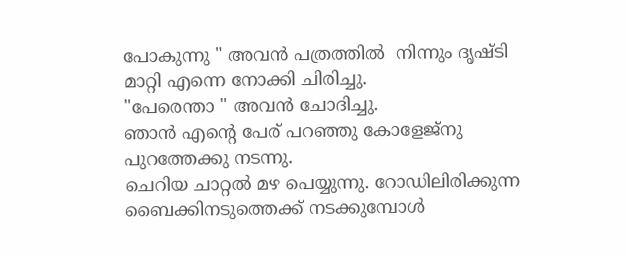പോകുന്നു " അവന്‍ പത്രത്തില്‍  നിന്നും ദൃഷ്ടി മാറ്റി എന്നെ നോക്കി ചിരിച്ചു.
"പേരെന്താ " അവന്‍ ചോദിച്ചു.
ഞാന്‍ എന്‍റെ പേര് പറഞ്ഞു കോളേജ്നു പുറത്തേക്കു നടന്നു.
ചെറിയ ചാറ്റല്‍ മഴ പെയ്യുന്നു. റോഡിലിരിക്കുന്ന ബൈക്കിനടുത്തെക്ക് നടക്കുമ്പോള്‍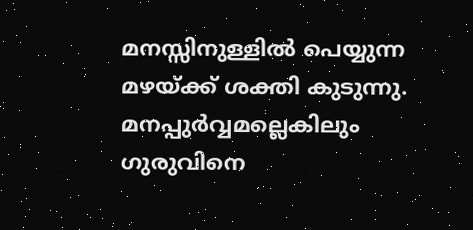മനസ്സിനുള്ളില്‍ പെയ്യുന്ന മഴയ്ക്ക് ശക്തി കുടുന്നു. മനപ്പുര്‍വ്വമല്ലെകിലും ഗുരുവിനെ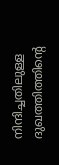നിന്ദിച്ചതിലുള്ള ദുഖത്തിത്തിന്റെ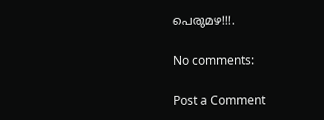പെരുമഴ!!!.

No comments:

Post a Comment